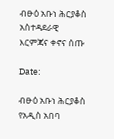ብፁዕ አቡነ ሕርያቆስ አስተዳደራዊ እርምጃና ቀኖና ሰጡ

Date:

ብፁዕ አቡነ ሕርያቆስ የአዲስ አበባ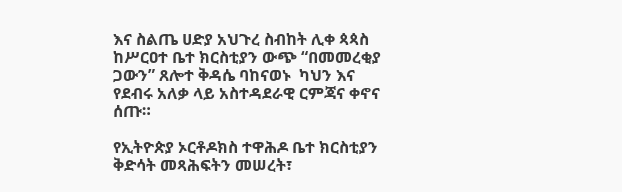እና ስልጤ ሀድያ አህጉረ ስብከት ሊቀ ጳጳስ ከሥርዐተ ቤተ ክርስቲያን ውጭ “በመመረቂያ ጋውን” ጸሎተ ቅዳሴ ባከናወኑ  ካህን እና  የደብሩ አለቃ ላይ አስተዳደራዊ ርምጃና ቀኖና ሰጡ።

የኢትዮጵያ ኦርቶዶክስ ተዋሕዶ ቤተ ክርስቲያን ቅድሳት መጻሕፍትን መሠረት፣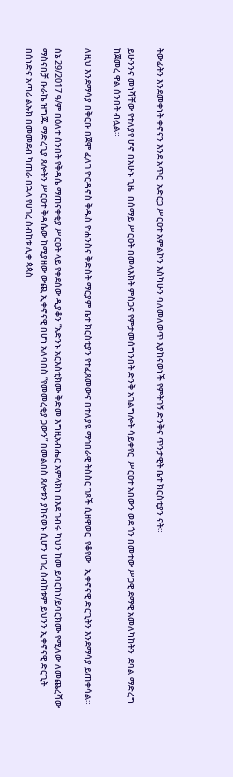ትውፊትን እንደመቀነት ቀኖናን እንደ አጥር  አድርጋ ሥርዐተ አምልኮን እስካሁን ባለመለወጥ እያከናወነች የምትገኝ ድንቅና ጥንታዊት ቤተ ክርስቲያን ናት።

ይሁንንና መነሻቸው የተለያየ ሆኖ በአሁኑ ጊዜ  በሰማይ ሥርዐት በመላእክት ምስጋና የምታመሰግንበት ድንቅ አገልግሎት ሳይቀየር  ሥርዐተ አበውን ወደ ጎን በመተው ሥጋዊ ደማዊ አመለካከትን  ደባል ማድረግ ከጀመረ ዋል ሰንበት ብሏል።

ለዚህ እንደማሳያ በቅርቡ በጀሞ ፈለገ ዮርዳኖስ ቅዱስ ዮሐንስና ቅድስት ማርያም ቤተ ክርስቲያን የተፈጸመውና በተለያዩ ማኅበራዊ ትስስር ገጾች ሲዘዋወር  የቆየው   ኢቀኖናዊ ድርጊትን እንደማሳያ ይጠቀሳል።

ሰኔ 29/2017 ዓ/ም በዕለተ ሰንበት የቅዳሴ ማጠናቀቂያ ሥርዐት ላይ የቀደሰው ዲያቆን “አድንኑ አርእስቲክሙ ቅድመ እግዚአብሔር አምላክነ በእደ ገብሩ ካህን ከመ ይባርከነ/ይባርክሙ የሚለው ለመጨረሻው ማስናበቻ ቡራኬ ዝግጁ ማድረጊያ ጸሎትን ሥርዐተ ቅዳሴው ከሚያዘው ውጪ ኢቀኖናዊ በሆነ አለባበስ “የመመረቂያ ጋውን” በመልበስ ጸሎቱን ያከናወኑ ሲሆን ሀገረ ስብከቱም ይህንን ኢቀኖናዊ ድርጊት በሰነድና አጣሪ ልኡክ በመመደብ ካጠራ በኋላ የሀገረ ስብከቱ ሊቀ ጳጳስ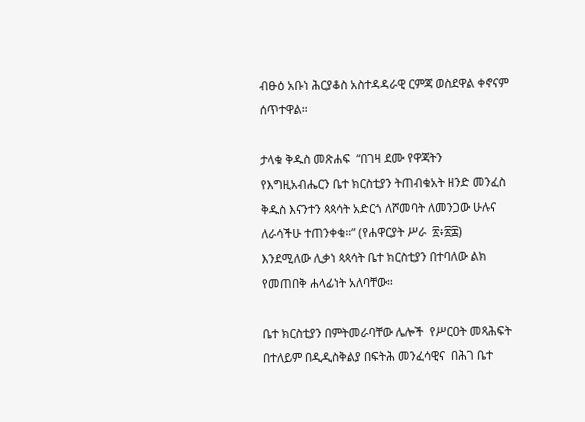ብፁዕ አቡነ ሕርያቆስ አስተዳዳራዊ ርምጃ ወስደዋል ቀኖናም ሰጥተዋል።

ታላቁ ቅዱስ መጽሐፍ  “በገዛ ደሙ የዋጃትን የእግዚአብሔርን ቤተ ክርስቲያን ትጠብቁአት ዘንድ መንፈስ ቅዱስ እናንተን ጳጳሳት አድርጎ ለሾመባት ለመንጋው ሁሉና ለራሳችሁ ተጠንቀቁ።” (የሐዋርያት ሥራ  ፳፥፳፰) እንደሚለው ሊቃነ ጳጳሳት ቤተ ክርስቲያን በተባለው ልክ የመጠበቅ ሐላፊነት አለባቸው።

ቤተ ክርስቲያን በምትመራባቸው ሌሎች  የሥርዐት መጻሕፍት በተለይም በዲዲስቅልያ በፍትሕ መንፈሳዊና  በሕገ ቤተ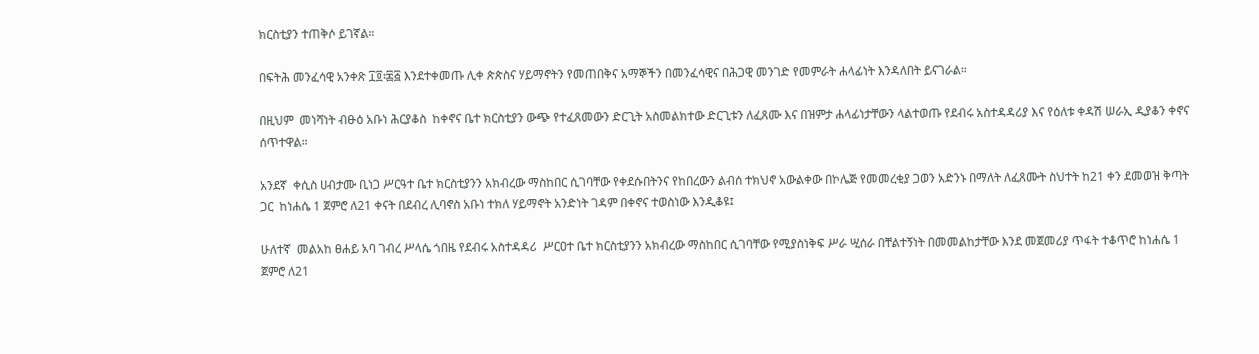ክርስቲያን ተጠቅሶ ይገኛል።

በፍትሕ መንፈሳዊ አንቀጽ ፲፬፡፷፭ እንደተቀመጡ ሊቀ ጵጵስና ሃይማኖትን የመጠበቅና አማኞችን በመንፈሳዊና በሕጋዊ መንገድ የመምራት ሐላፊነት እንዳለበት ይናገራል።

በዚህም  መነሻነት ብፁዕ አቡነ ሕርያቆስ  ከቀኖና ቤተ ክርስቲያን ውጭ የተፈጸመውን ድርጊት አስመልክተው ድርጊቱን ለፈጸሙ እና በዝምታ ሐላፊነታቸውን ላልተወጡ የደብሩ አስተዳዳሪያ እና የዕለቱ ቀዳሽ ሠራኢ ዲያቆን ቀኖና ሰጥተዋል።

አንደኛ  ቀሲስ ሀብታሙ ቢነጋ ሥርዓተ ቤተ ክርስቲያንን አክብረው ማስከበር ሲገባቸው የቀደሱበትንና የከበረውን ልብሰ ተክህኖ አውልቀው በኮሌጅ የመመረቂያ ጋወን አድንኑ በማለት ለፈጸሙት ስህተት ከ21 ቀን ደመወዝ ቅጣት ጋር  ከነሐሴ 1 ጀምሮ ለ21 ቀናት በደብረ ሊባኖስ አቡነ ተክለ ሃይማኖት አንድነት ገዳም በቀኖና ተወስነው እንዲቆዩ፤

ሁለተኛ  መልአከ ፀሐይ አባ ገብረ ሥላሴ ጎበዜ የደብሩ አስተዳዳሪ  ሥርዐተ ቤተ ክርስቲያንን አክብረው ማስከበር ሲገባቸው የሚያስነቅፍ ሥራ ሢሰራ በቸልተኝነት በመመልከታቸው እንደ መጀመሪያ ጥፋት ተቆጥሮ ከነሐሴ 1 ጀምሮ ለ21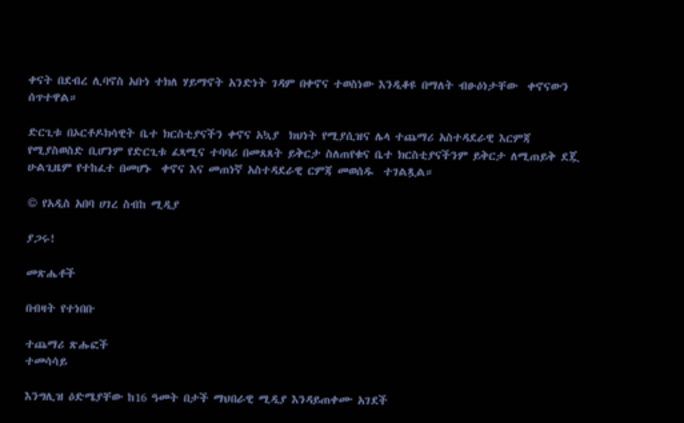ቀናት በደብረ ሊባኖስ አቡነ ተክለ ሃይማኖት አንድነት ገዳም በቀኖና ተወስነው እንዲቆዩ በማለት ብፁዕነታቸው  ቀኖናውን ሰጥተዋል።

ድርጊቱ በኦርቶዶክሳዊት ቤተ ክርስቲያናችን ቀኖና አኳያ  ክህነት የሚያሲዝና ሌላ ተጨማሪ አስተዳደራዊ እርምጃ የሚያስወስድ ቢሆንም የድርጊቱ ፈጻሚና ተባባሪ በመጸጸት ይቅርታ ስለጠየቁና ቤተ ክርስቲያናችንም ይቅርታ ለሚጠይቅ ደጇ ሁልጊዜም የተከፈተ በመሆኑ  ቀኖና እና መጠነኛ አስተዳደራዊ ርምጃ መወሰዱ  ተገልጿል።

© የአዲስ አበባ ሀገረ ስብከ ሚዲያ

ያጋሩ!

መጽሔቶች

በብዛት የተነበቡ

ተጨማሪ ጽሑፎች
ተመሳሳይ

እንግሊዝ ዕድሜያቸው ከ16 ዓመት በታች ማህበራዊ ሚዲያ እንዳይጠቀሙ አገደች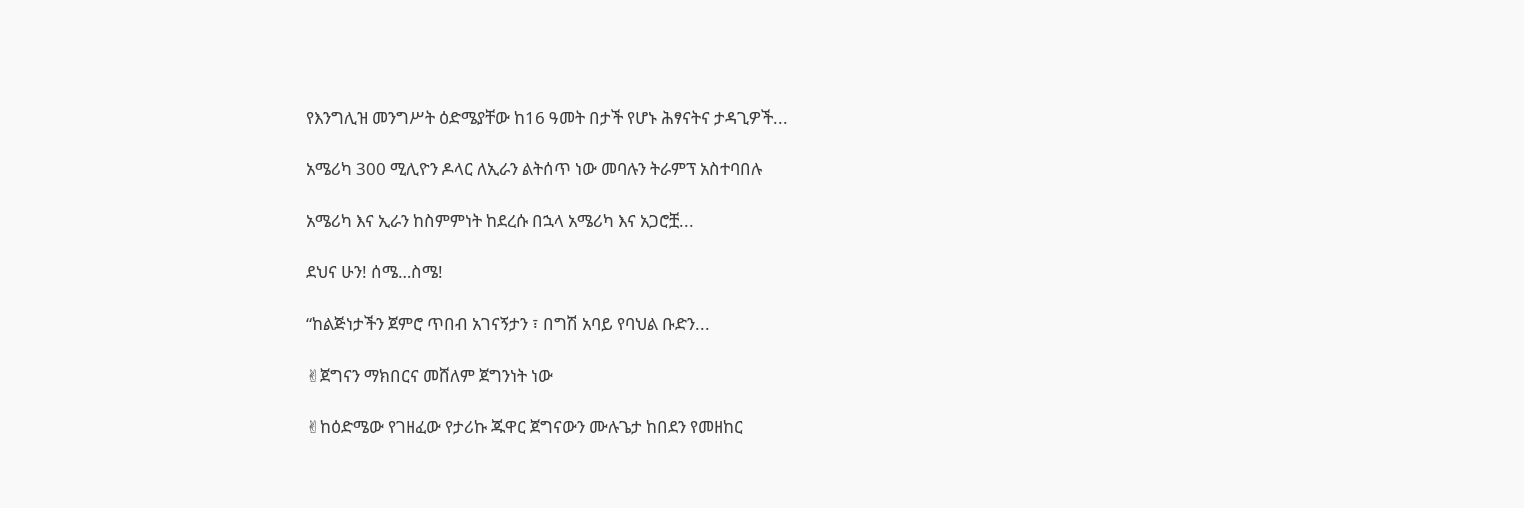የእንግሊዝ መንግሥት ዕድሜያቸው ከ16 ዓመት በታች የሆኑ ሕፃናትና ታዳጊዎች...

አሜሪካ 300 ሚሊዮን ዶላር ለኢራን ልትሰጥ ነው መባሉን ትራምፕ አስተባበሉ

አሜሪካ እና ኢራን ከስምምነት ከደረሱ በኋላ አሜሪካ እና አጋሮቿ...

ደህና ሁን! ሰሜ…ስሜ!

“ከልጅነታችን ጀምሮ ጥበብ አገናኝታን ፣ በግሽ አባይ የባህል ቡድን...

✌ጀግናን ማክበርና መሸለም ጀግንነት ነው

✌ከዕድሜው የገዘፈው የታሪኩ ጁዋር ጀግናውን ሙሉጌታ ከበደን የመዘከር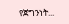የጀግንነት...